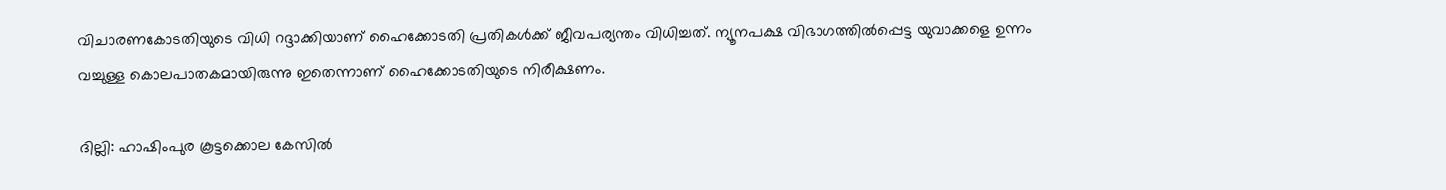വിചാരണകോടതിയുടെ വിധി റദ്ദാക്കിയാണ് ഹൈക്കോടതി പ്രതികള്‍ക്ക് ജീവപര്യന്തം വിധിച്ചത്. ന്യൂനപക്ഷ വിഭാഗത്തിൽപ്പെട്ട യുവാക്കളെ ഉന്നം വച്ചുള്ള കൊലപാതകമായിരുന്നു ഇതെന്നാണ് ഹൈക്കോടതിയുടെ നിരീക്ഷണം.

ദില്ലി: ഹാഷിംപുര കൂട്ടക്കൊല കേസില്‍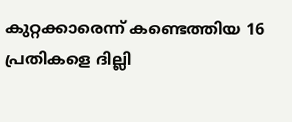കുറ്റക്കാരെന്ന് കണ്ടെത്തിയ 16 പ്രതികളെ ദില്ലി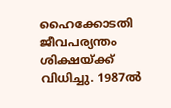ഹൈക്കോടതി ജീവപര്യന്തം ശിക്ഷയ്ക്ക് വിധിച്ചു. 1987ല്‍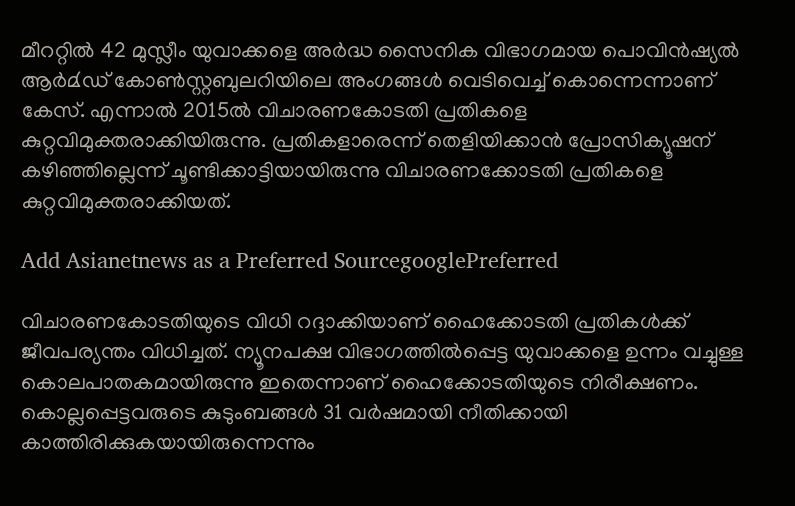മീററ്റില്‍ 42 മുസ്ലീം യുവാക്കളെ അര്‍ദ്ധ സൈനിക വിഭാഗമായ പൊവിന്‍ഷ്യല്‍ ആര്‍മ്‍ഡ് കോണ്‍സ്റ്റബുലറിയിലെ അംഗങ്ങള്‍ വെടിവെച്ച് കൊന്നെന്നാണ് കേസ്. എന്നാല്‍ 2015ല്‍ വിചാരണകോടതി പ്രതികളെ കുറ്റവിമുക്തരാക്കിയിരുന്നു. പ്രതികളാരെന്ന് തെളിയിക്കാന്‍ പ്രോസിക്യൂഷന് കഴിഞ്ഞില്ലെന്ന് ചൂണ്ടിക്കാട്ടിയായിരുന്നു വിചാരണക്കോടതി പ്രതികളെ കുറ്റവിമുക്തരാക്കിയത്.

Add Asianetnews as a Preferred SourcegooglePreferred

വിചാരണകോടതിയുടെ വിധി റദ്ദാക്കിയാണ് ഹൈക്കോടതി പ്രതികള്‍ക്ക് ജീവപര്യന്തം വിധിച്ചത്. ന്യൂനപക്ഷ വിഭാഗത്തിൽപ്പെട്ട യുവാക്കളെ ഉന്നം വച്ചുള്ള കൊലപാതകമായിരുന്നു ഇതെന്നാണ് ഹൈക്കോടതിയുടെ നിരീക്ഷണം. കൊല്ലപ്പെട്ടവരുടെ കുടുംബങ്ങള്‍ 31 വര്‍ഷമായി നീതിക്കായി കാത്തിരിക്കുകയായിരുന്നെന്നും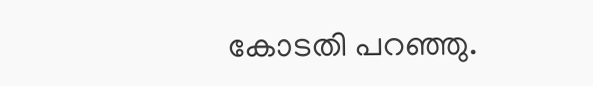കോടതി പറഞ്ഞു.